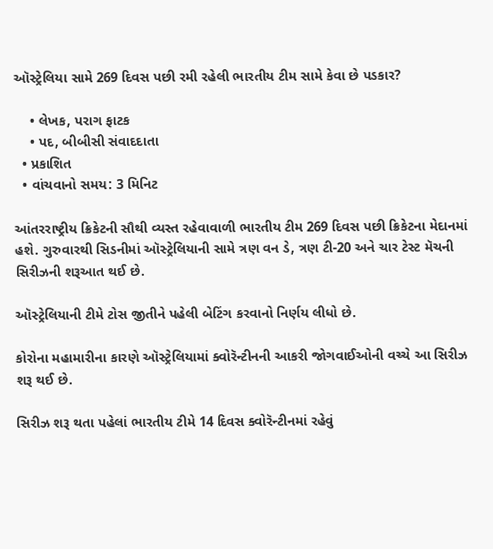ઑસ્ટ્રેલિયા સામે 269 દિવસ પછી રમી રહેલી ભારતીય ટીમ સામે કેવા છે પડકાર?

    • લેખક, પરાગ ફાટક
    • પદ, બીબીસી સંવાદદાતા
  • પ્રકાશિત
  • વાંચવાનો સમય: 3 મિનિટ

આંતરરાષ્ટ્રીય ક્રિકેટની સૌથી વ્યસ્ત રહેવાવાળી ભારતીય ટીમ 269 દિવસ પછી ક્રિકેટના મેદાનમાં હશે. ગુરુવારથી સિડનીમાં ઑસ્ટ્રેલિયાની સામે ત્રણ વન ડે, ત્રણ ટી-20 અને ચાર ટેસ્ટ મૅચની સિરીઝની શરૂઆત થઈ છે.

ઑસ્ટ્રેલિયાની ટીમે ટોસ જીતીને પહેલી બેટિંગ કરવાનો નિર્ણય લીધો છે.

કોરોના મહામારીના કારણે ઑસ્ટ્રેલિયામાં ક્વોરૅન્ટીનની આકરી જોગવાઈઓની વચ્ચે આ સિરીઝ શરૂ થઈ છે.

સિરીઝ શરૂ થતા પહેલાં ભારતીય ટીમે 14 દિવસ ક્વોરૅન્ટીનમાં રહેવું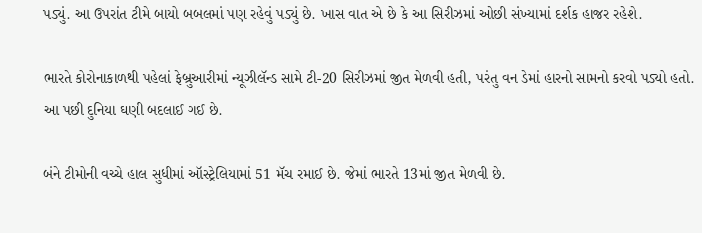પડ્યું. આ ઉપરાંત ટીમે બાયો બબલમાં પણ રહેવું પડ્યું છે. ખાસ વાત એ છે કે આ સિરીઝમાં ઓછી સંખ્યામાં દર્શક હાજર રહેશે.

ભારતે કોરોનાકાળથી પહેલાં ફેબ્રુઆરીમાં ન્યૂઝીલૅન્ડ સામે ટી-20 સિરીઝમાં જીત મેળવી હતી, પરંતુ વન ડેમાં હારનો સામનો કરવો પડ્યો હતો. આ પછી દુનિયા ઘણી બદલાઈ ગઈ છે.

બંને ટીમોની વચ્ચે હાલ સુધીમાં ઑસ્ટ્રેલિયામાં 51 મૅચ રમાઈ છે. જેમાં ભારતે 13માં જીત મેળવી છે.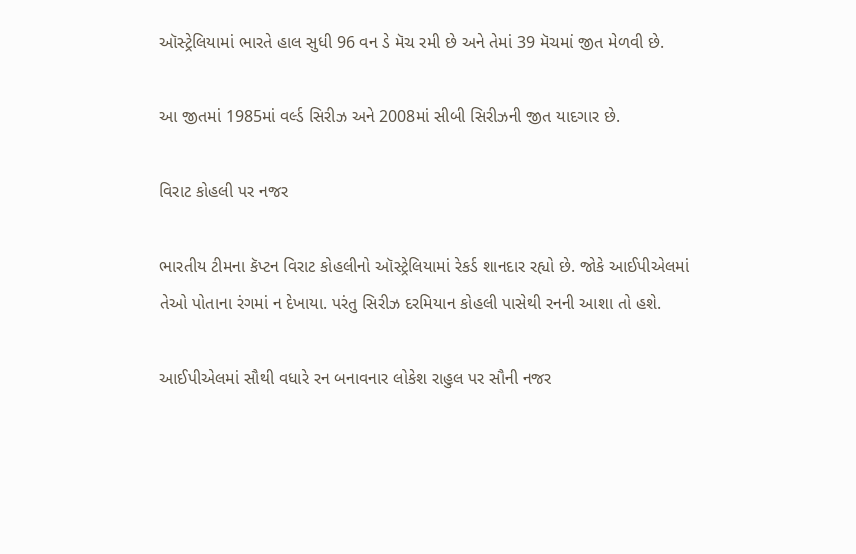ઑસ્ટ્રેલિયામાં ભારતે હાલ સુધી 96 વન ડે મૅચ રમી છે અને તેમાં 39 મૅચમાં જીત મેળવી છે.

આ જીતમાં 1985માં વર્લ્ડ સિરીઝ અને 2008માં સીબી સિરીઝની જીત યાદગાર છે.

વિરાટ કોહલી પર નજર

ભારતીય ટીમના કૅપ્ટન વિરાટ કોહલીનો ઑસ્ટ્રેલિયામાં રેકર્ડ શાનદાર રહ્યો છે. જોકે આઈપીએલમાં તેઓ પોતાના રંગમાં ન દેખાયા. પરંતુ સિરીઝ દરમિયાન કોહલી પાસેથી રનની આશા તો હશે.

આઈપીએલમાં સૌથી વધારે રન બનાવનાર લોકેશ રાહુલ પર સૌની નજર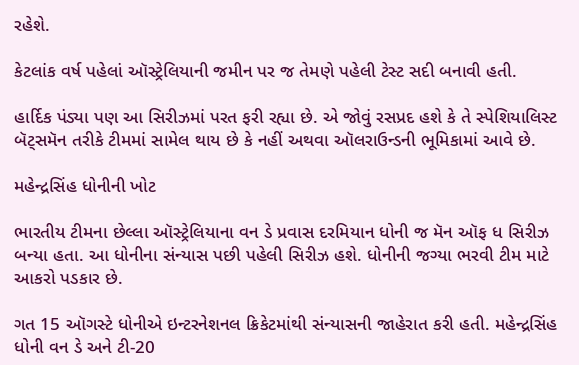રહેશે.

કેટલાંક વર્ષ પહેલાં ઑસ્ટ્રેલિયાની જમીન પર જ તેમણે પહેલી ટેસ્ટ સદી બનાવી હતી.

હાર્દિક પંડ્યા પણ આ સિરીઝમાં પરત ફરી રહ્યા છે. એ જોવું રસપ્રદ હશે કે તે સ્પેશિયાલિસ્ટ બૅટ્સમૅન તરીકે ટીમમાં સામેલ થાય છે કે નહીં અથવા ઑલરાઉન્ડની ભૂમિકામાં આવે છે.

મહેન્દ્રસિંહ ધોનીની ખોટ

ભારતીય ટીમના છેલ્લા ઑસ્ટ્રેલિયાના વન ડે પ્રવાસ દરમિયાન ધોની જ મૅન ઑફ ધ સિરીઝ બન્યા હતા. આ ધોનીના સંન્યાસ પછી પહેલી સિરીઝ હશે. ધોનીની જગ્યા ભરવી ટીમ માટે આકરો પડકાર છે.

ગત 15 ઑગસ્ટે ધોનીએ ઇન્ટરનેશનલ ક્રિકેટમાંથી સંન્યાસની જાહેરાત કરી હતી. મહેન્દ્રસિંહ ધોની વન ડે અને ટી-20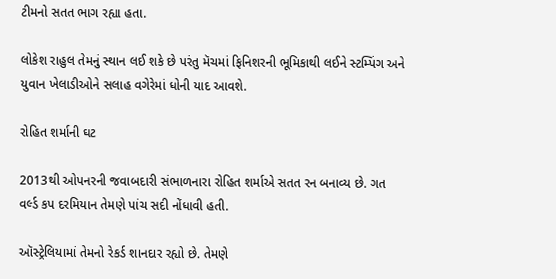ટીમનો સતત ભાગ રહ્યા હતા.

લોકેશ રાહુલ તેમનું સ્થાન લઈ શકે છે પરંતુ મૅચમાં ફિનિશરની ભૂમિકાથી લઈને સ્ટમ્પિંગ અને યુવાન ખેલાડીઓને સલાહ વગેરેમાં ધોની યાદ આવશે.

રોહિત શર્માની ઘટ

2013થી ઓપનરની જવાબદારી સંભાળનારા રોહિત શર્માએ સતત રન બનાવ્ય છે. ગત વર્લ્ડ કપ દરમિયાન તેમણે પાંચ સદી નોંધાવી હતી.

ઑસ્ટ્રેલિયામાં તેમનો રેકર્ડ શાનદાર રહ્યો છે. તેમણે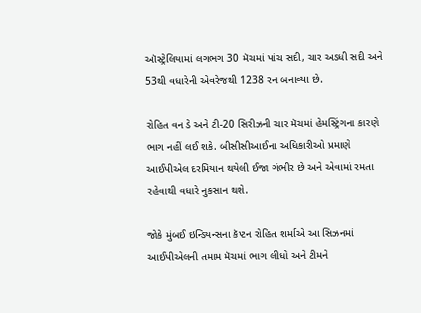ઑસ્ટ્રેલિયામાં લગભગ 30 મૅચમાં પાંચ સદી, ચાર અડધી સદી અને 53થી વધારેની એવરેજથી 1238 રન બનાવ્યા છે.

રોહિત વન ડે અને ટી-20 સિરીઝની ચાર મૅચમાં હેમસ્ટ્રિંગના કારણે ભાગ નહીં લઈ શકે. બીસીસીઆઈના અધિકારીઓ પ્રમાણે આઈપીએલ દરમિયાન થયેલી ઈજા ગંભીર છે અને એવામાં રમતા રહેવાથી વધારે નુકસાન થશે.

જોકે મુંબઈ ઇન્ડિયન્સના કૅપ્ટન રોહિત શર્માએ આ સિઝનમાં આઈપીએલની તમામ મૅચમાં ભાગ લીધો અને ટીમને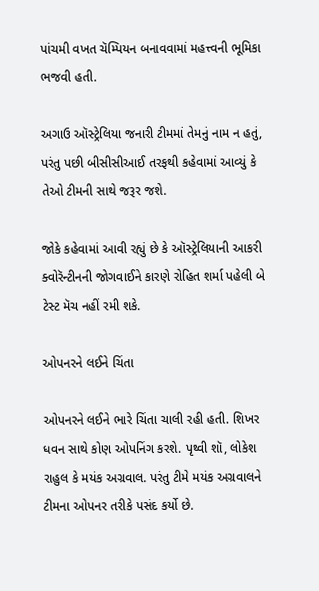પાંચમી વખત ચૅમ્પિયન બનાવવામાં મહત્ત્વની ભૂમિકા ભજવી હતી.

અગાઉ ઑસ્ટ્રેલિયા જનારી ટીમમાં તેમનું નામ ન હતું, પરંતુ પછી બીસીસીઆઈ તરફથી કહેવામાં આવ્યું કે તેઓ ટીમની સાથે જરૂર જશે.

જોકે કહેવામાં આવી રહ્યું છે કે ઑસ્ટ્રેલિયાની આકરી ક્વોરૅન્ટીનની જોગવાઈને કારણે રોહિત શર્મા પહેલી બે ટેસ્ટ મૅચ નહીં રમી શકે.

ઓપનરને લઈને ચિંતા

ઓપનરને લઈને ભારે ચિંતા ચાલી રહી હતી. શિખર ધવન સાથે કોણ ઓપનિંગ કરશે. પૃથ્વી શૉ, લોકેશ રાહુલ કે મયંક અગ્રવાલ. પરંતુ ટીમે મયંક અગ્રવાલને ટીમના ઓપનર તરીકે પસંદ કર્યો છે.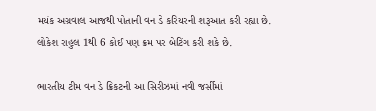મયંક અગ્રવાલ આજથી પોતાની વન ડે કરિયરની શરૂઆત કરી રહ્યા છે. લોકેશ રાહુલ 1થી 6 કોઈ પણ ક્રમ પર બેટિંગ કરી શકે છે.

ભારતીય ટીમ વન ડે ક્રિકટની આ સિરીઝમાં નવી જર્સીમાં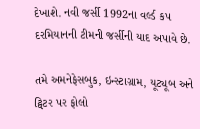દેખાશે. નવી જર્સી 1992ના વર્લ્ડ કપ દરમિયાનની ટીમની જર્સીની યાદ અપાવે છે.

તમે અમનેફેસબુક, ઇન્સ્ટાગ્રામ, યૂટ્યૂબ અને ટ્વિટર પર ફોલો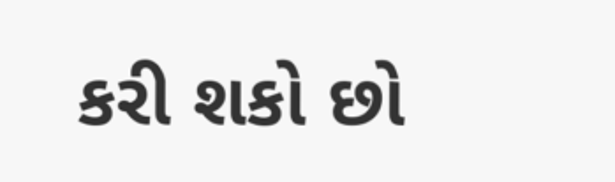કરી શકો છો